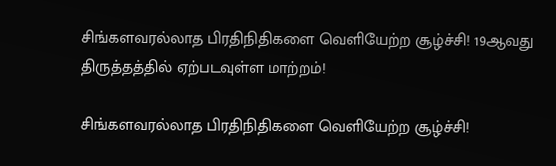சிங்களவரல்லாத பிரதிநிதிகளை வெளியேற்ற சூழ்ச்சி! 19ஆவது திருத்தத்தில் ஏற்படவுள்ள மாற்றம்!

சிங்களவரல்லாத பிரதிநிதிகளை வெளியேற்ற சூழ்ச்சி!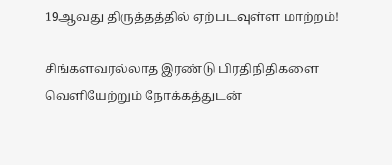19ஆவது திருத்தத்தில் ஏற்படவுள்ள மாற்றம்!

சிங்களவரல்லாத இரண்டு பிரதிநிதிகளை வெளியேற்றும் நோக்கத்துடன்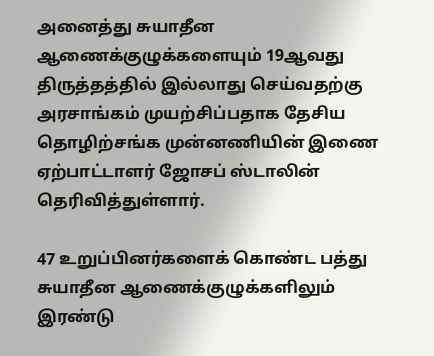அனைத்து சுயாதீன ஆணைக்குழுக்களையும் 19ஆவது திருத்தத்தில் இல்லாது செய்வதற்கு அரசாங்கம் முயற்சிப்பதாக தேசிய தொழிற்சங்க முன்னணியின் இணை ஏற்பாட்டாளர் ஜோசப் ஸ்டாலின் தெரிவித்துள்ளார்.

47 உறுப்பினர்களைக் கொண்ட பத்து சுயாதீன ஆணைக்குழுக்களிலும் இரண்டு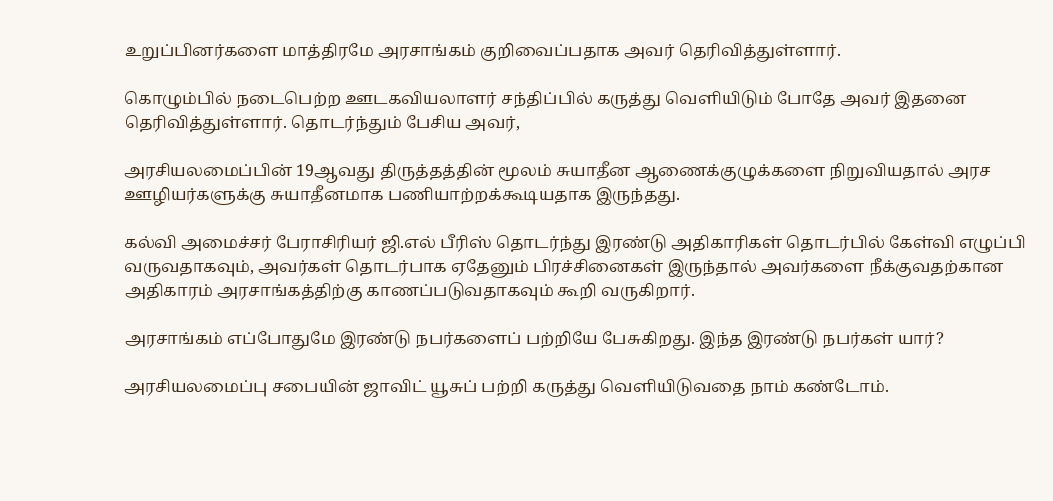உறுப்பினர்களை மாத்திரமே அரசாங்கம் குறிவைப்பதாக அவர் தெரிவித்துள்ளார்.

கொழும்பில் நடைபெற்ற ஊடகவியலாளர் சந்திப்பில் கருத்து வெளியிடும் போதே அவர் இதனை தெரிவித்துள்ளார். தொடர்ந்தும் பேசிய அவர்,

அரசியலமைப்பின் 19ஆவது திருத்தத்தின் மூலம் சுயாதீன ஆணைக்குழுக்களை நிறுவியதால் அரச ஊழியர்களுக்கு சுயாதீனமாக பணியாற்றக்கூடியதாக இருந்தது.

கல்வி அமைச்சர் பேராசிரியர் ஜி.எல் பீரிஸ் தொடர்ந்து இரண்டு அதிகாரிகள் தொடர்பில் கேள்வி எழுப்பி வருவதாகவும், அவர்கள் தொடர்பாக ஏதேனும் பிரச்சினைகள் இருந்தால் அவர்களை நீக்குவதற்கான அதிகாரம் அரசாங்கத்திற்கு காணப்படுவதாகவும் கூறி வருகிறார்.

அரசாங்கம் எப்போதுமே இரண்டு நபர்களைப் பற்றியே பேசுகிறது. இந்த இரண்டு நபர்கள் யார்?

அரசியலமைப்பு சபையின் ஜாவிட் யூசுப் பற்றி கருத்து வெளியிடுவதை நாம் கண்டோம்.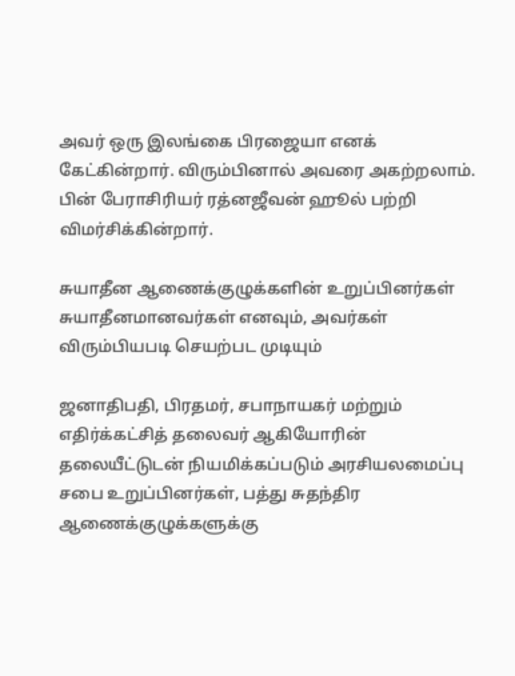அவர் ஒரு இலங்கை பிரஜையா எனக் கேட்கின்றார். விரும்பினால் அவரை அகற்றலாம். பின் பேராசிரியர் ரத்னஜீவன் ஹூல் பற்றி விமர்சிக்கின்றார்.

சுயாதீன ஆணைக்குழுக்களின் உறுப்பினர்கள் சுயாதீனமானவர்கள் எனவும், அவர்கள் விரும்பியபடி செயற்பட முடியும்

ஜனாதிபதி, பிரதமர், சபாநாயகர் மற்றும் எதிர்க்கட்சித் தலைவர் ஆகியோரின் தலையீட்டுடன் நியமிக்கப்படும் அரசியலமைப்பு சபை உறுப்பினர்கள், பத்து சுதந்திர ஆணைக்குழுக்களுக்கு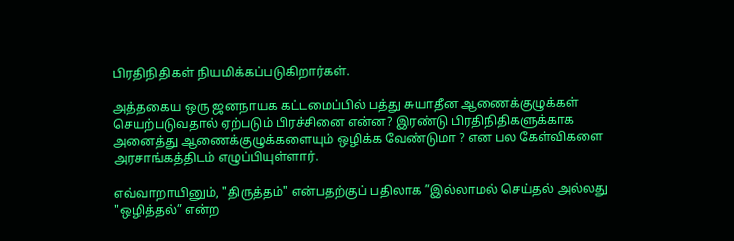பிரதிநிதிகள் நியமிக்கப்படுகிறார்கள்.

அத்தகைய ஒரு ஜனநாயக கட்டமைப்பில் பத்து சுயாதீன ஆணைக்குழுக்கள் செயற்படுவதால் ஏற்படும் பிரச்சினை என்ன? இரண்டு பிரதிநிதிகளுக்காக அனைத்து ஆணைக்குழுக்களையும் ஒழிக்க வேண்டுமா ? என பல கேள்விகளை அரசாங்கத்திடம் எழுப்பியுள்ளார்.

எவ்வாறாயினும், "திருத்தம்" என்பதற்குப் பதிலாக ”இல்லாமல் செய்தல் அல்லது "ஒழித்தல்” என்ற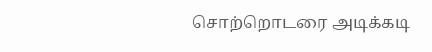சொற்றொடரை அடிக்கடி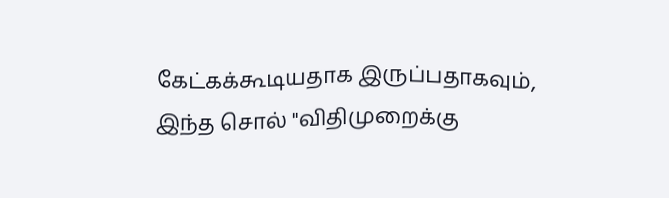கேட்கக்கூடியதாக இருப்பதாகவும், இந்த சொல் "விதிமுறைக்கு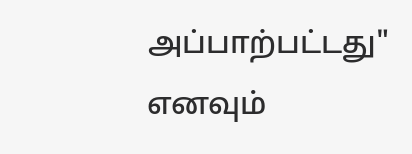அப்பாற்பட்டது" எனவும்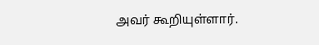அவர் கூறியுள்ளார்.